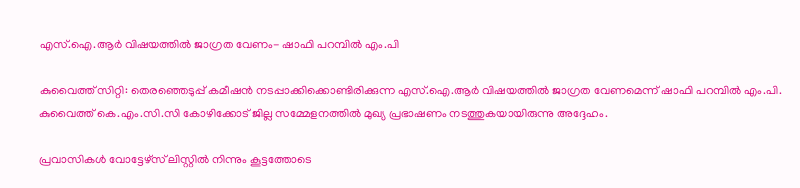എസ്.ഐ.ആർ വിഷയത്തിൽ ജാഗ്രത വേണം- ഷാഫി പറമ്പിൽ എം.പി

കുവൈത്ത് സിറ്റി: തെരഞ്ഞെടുപ്പ് കമീഷൻ നടപ്പാക്കിക്കൊണ്ടിരിക്കുന്ന എസ്.ഐ.ആർ വിഷയത്തിൽ ജാഗ്രത വേണമെന്ന് ഷാഫി പറമ്പിൽ എം.പി. കുവൈത്ത് കെ.എം.സി.സി കോഴിക്കോട് ജില്ല സമ്മേളനത്തിൽ മുഖ്യ പ്രഭാഷണം നടത്തുകയായിരുന്നു അദ്ദേഹം.

പ്രവാസികൾ വോട്ടേഴ്സ് ലിസ്റ്റിൽ നിന്നും കൂട്ടത്തോടെ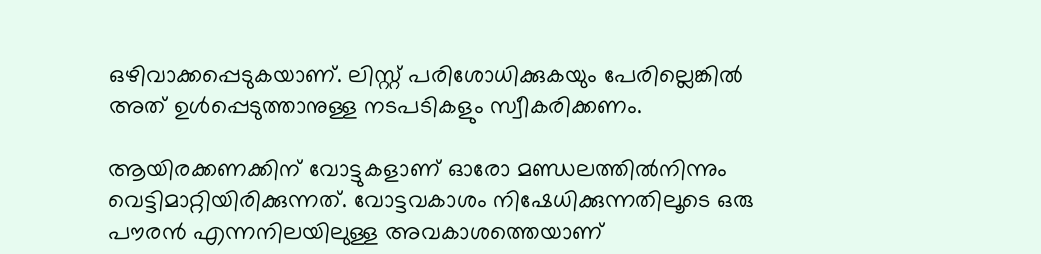ഒഴിവാക്കപ്പെടുകയാണ്. ലിസ്റ്റ് പരിശോധിക്കുകയും പേരില്ലെങ്കിൽ അത്‌ ഉൾപ്പെടുത്താനുള്ള നടപടികളും സ്വീകരിക്കണം.

ആയിരക്കണക്കിന് വോട്ടുകളാണ് ഓരോ മണ്ഡലത്തിൽനിന്നും വെട്ടിമാറ്റിയിരിക്കുന്നത്. വോട്ടവകാശം നിഷേധിക്കുന്നതിലൂടെ ഒരു പൗരൻ എന്നനിലയിലുള്ള അവകാശത്തെയാണ്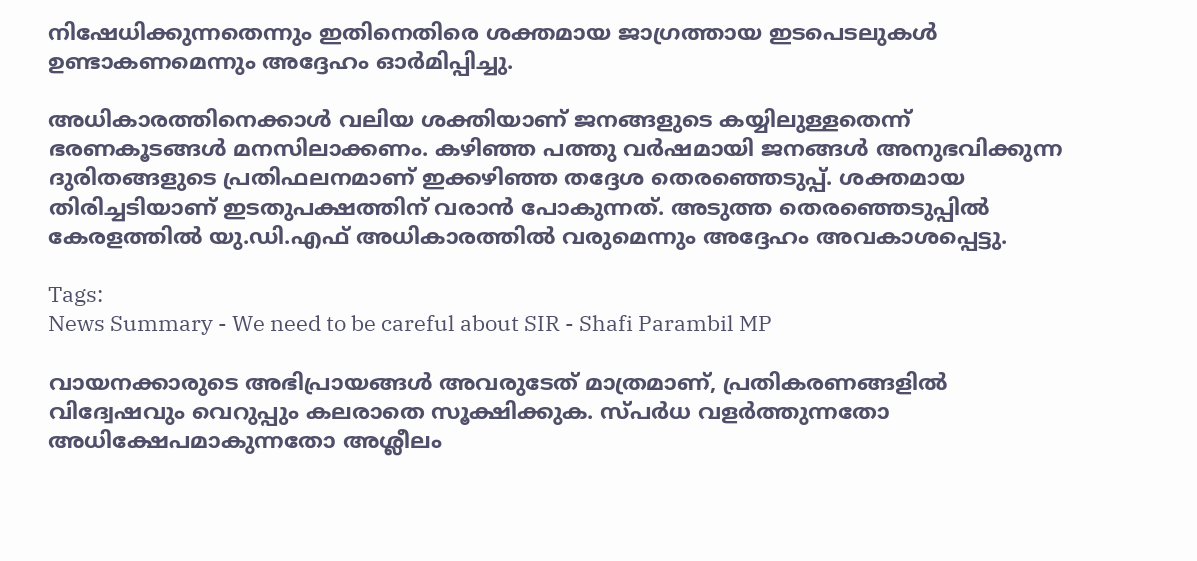നിഷേധിക്കുന്നതെന്നും ഇതിനെതിരെ ശക്തമായ ജാഗ്രത്തായ ഇടപെടലുകൾ ഉണ്ടാകണമെന്നും അദ്ദേഹം ഓർമിപ്പിച്ചു.

അധികാരത്തിനെക്കാൾ വലിയ ശക്തിയാണ് ജനങ്ങളുടെ കയ്യിലുള്ളതെന്ന് ഭരണകൂടങ്ങൾ മനസിലാക്കണം. കഴിഞ്ഞ പത്തു വർഷമായി ജനങ്ങൾ അനുഭവിക്കുന്ന ദുരിതങ്ങളുടെ പ്രതിഫലനമാണ് ഇക്കഴിഞ്ഞ തദ്ദേശ തെരഞ്ഞെടുപ്പ്. ശക്തമായ തിരിച്ചടിയാണ് ഇടതുപക്ഷത്തിന് വരാൻ പോകുന്നത്. അടുത്ത തെരഞ്ഞെടുപ്പിൽ കേരളത്തിൽ യു.ഡി.എഫ് അധികാരത്തിൽ വരുമെന്നും അദ്ദേഹം അവകാശപ്പെട്ടു.

Tags:
News Summary - We need to be careful about SIR - Shafi Parambil MP

വായനക്കാരുടെ അഭിപ്രായങ്ങള്‍ അവരുടേത് മാത്രമാണ്, പ്രതികരണങ്ങളിൽ വിദ്വേഷവും വെറുപ്പും കലരാതെ സൂക്ഷിക്കുക. സ്പർധ വളർത്തുന്നതോ അധിക്ഷേപമാകുന്നതോ അശ്ലീലം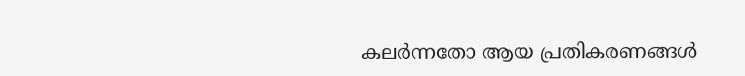കലർന്നതോ ആയ പ്രതികരണങ്ങൾ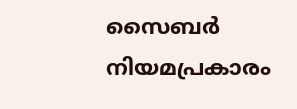സൈബർ നിയമപ്രകാരം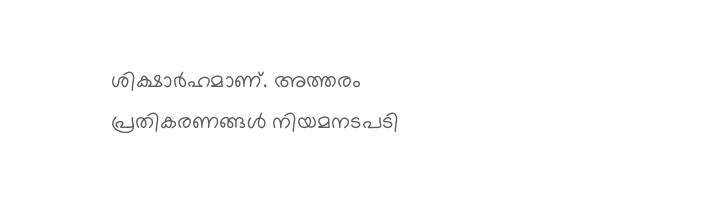ശിക്ഷാർഹമാണ്. അത്തരം പ്രതികരണങ്ങൾ നിയമനടപടി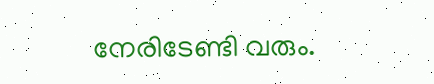നേരിടേണ്ടി വരും.